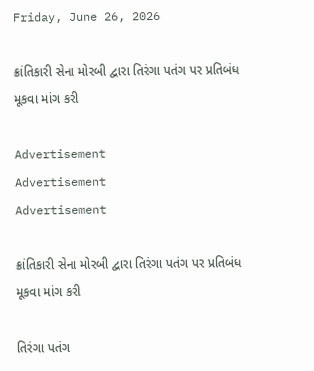Friday, June 26, 2026

ક્રાંતિકારી સેના મોરબી દ્વારા તિરંગા પતંગ પર પ્રતિબંધ મૂકવા માંગ કરી

Advertisement
Advertisement
Advertisement

ક્રાંતિકારી સેના મોરબી દ્વારા તિરંગા પતંગ પર પ્રતિબંધ મૂકવા માંગ કરી

તિરંગા પતંગ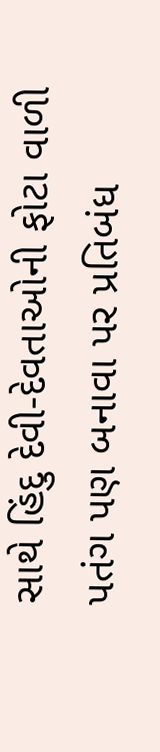સાથે હિંદુ દેવી-દેવતાઓની ફોટા વાળી પતંગ પણ બનાવા પર પ્રતિબંધ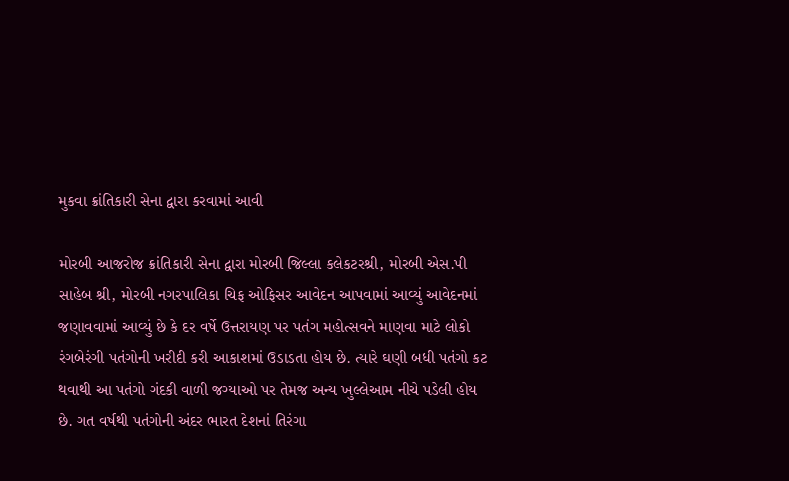મુકવા ક્રાંતિકારી સેના દ્વારા કરવામાં આવી

મોરબી આજરોજ ક્રાંતિકારી સેના દ્વારા મોરબી જિલ્લા કલેકટરશ્રી, મોરબી એસ.પી સાહેબ શ્રી, મોરબી નગરપાલિકા ચિફ ઓફિસર આવેદન આપવામાં આવ્યું આવેદનમાં જણાવવામાં આવ્યું છે કે દર વર્ષે ઉત્તરાયણ પર પતંગ મહોત્સવને માણવા માટે લોકો રંગબેરંગી પતંગોની ખરીદી કરી આકાશમાં ઉડાડતા હોય છે. ત્યારે ઘણી બધી પતંગો કટ થવાથી આ પતંગો ગંદકી વાળી જગ્યાઓ પર તેમજ અન્ય ખુલ્લેઆમ નીચે પડેલી હોય છે. ગત વર્ષથી પતંગોની અંદર ભારત દેશનાં તિરંગા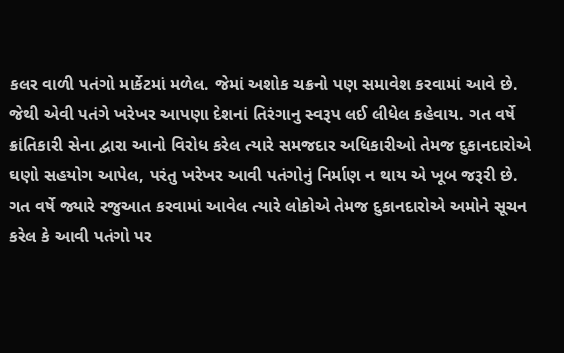કલર વાળી પતંગો માર્કેટમાં મળેલ. જેમાં અશોક ચક્રનો પણ સમાવેશ કરવામાં આવે છે. જેથી એવી પતંગે ખરેખર આપણા દેશનાં તિરંગાનુ સ્વરૂપ લઈ લીધેલ કહેવાય. ગત વર્ષે ક્રાંતિકારી સેના દ્વારા આનો વિરોધ કરેલ ત્યારે સમજદાર અધિકારીઓ તેમજ દુકાનદારોએ ઘણો સહયોગ આપેલ, પરંતુ ખરેખર આવી પતંગોનું નિર્માણ ન થાય એ ખૂબ જરૂરી છે. ગત વર્ષે જ્યારે રજુઆત કરવામાં આવેલ ત્યારે લોકોએ તેમજ દુકાનદારોએ અમોને સૂચન કરેલ કે આવી પતંગો પર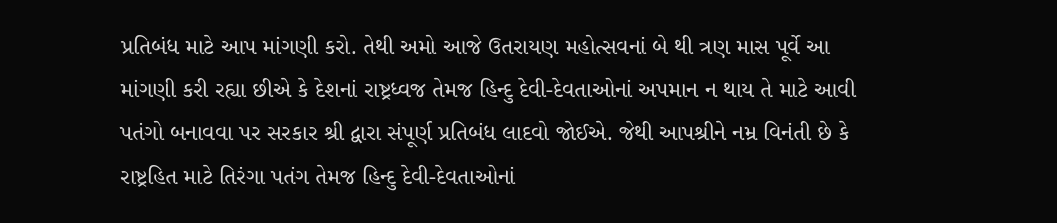પ્રતિબંધ માટે આપ માંગણી કરો. તેથી અમો આજે ઉતરાયણ મહોત્સવનાં બે થી ત્રણ માસ પૂર્વે આ માંગણી કરી રહ્યા છીએ કે દેશનાં રાષ્ટ્રધ્વજ તેમજ હિન્દુ દેવી-દેવતાઓનાં અપમાન ન થાય તે માટે આવી પતંગો બનાવવા પર સરકાર શ્રી દ્વારા સંપૂર્ણ પ્રતિબંધ લાદવો જોઈએ. જેથી આપશ્રીને નમ્ર વિનંતી છે કે રાષ્ટ્રહિત માટે તિરંગા પતંગ તેમજ હિન્દુ દેવી-દેવતાઓનાં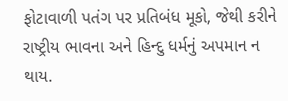ફોટાવાળી પતંગ પર પ્રતિબંધ મૂકો, જેથી કરીને રાષ્ટ્રીય ભાવના અને હિન્દુ ધર્મનું અપમાન ન થાય.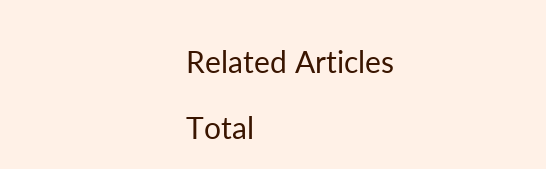Related Articles

Total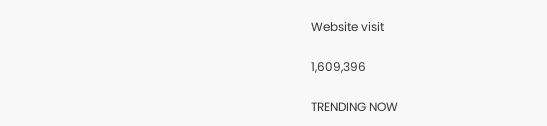Website visit

1,609,396

TRENDING NOW